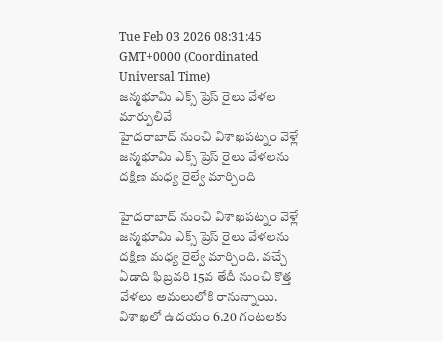Tue Feb 03 2026 08:31:45 GMT+0000 (Coordinated Universal Time)
జన్మభూమి ఎక్స్ ప్రెస్ రైలు వేళల మార్పులివే
హైదరాబాద్ నుంచి విశాఖపట్నం వెళ్లే జన్మభూమి ఎక్స్ ప్రెస్ రైలు వేళలను దక్షిణ మధ్య రైల్వే మార్చింది

హైదరాబాద్ నుంచి విశాఖపట్నం వెళ్లే జన్మభూమి ఎక్స్ ప్రెస్ రైలు వేళలను దక్షిణ మధ్య రైల్వే మార్చింది. వచ్చే ఏడాది ఫిబ్రవరి 15వ తేదీ నుంచి కొత్త వేళలు అమలులోకి రానున్నాయి. విశాఖలో ఉదయం 6.20 గంటలకు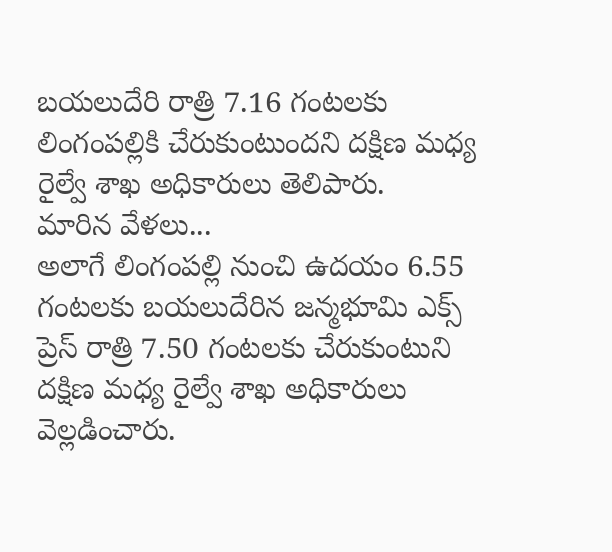బయలుదేరి రాత్రి 7.16 గంటలకు లింగంపల్లికి చేరుకుంటుందని దక్షిణ మధ్య రైల్వే శాఖ అధికారులు తెలిపారు.
మారిన వేళలు...
అలాగే లింగంపల్లి నుంచి ఉదయం 6.55 గంటలకు బయలుదేరిన జన్మభూమి ఎక్స్ ప్రెస్ రాత్రి 7.50 గంటలకు చేరుకుంటుని దక్షిణ మధ్య రైల్వే శాఖ అధికారులు వెల్లడించారు.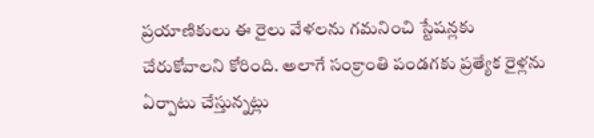ప్రయాణికులు ఈ రైలు వేళలను గమనించి స్టేషన్లకు చేరుకోవాలని కోరింది. అలాగే సంక్రాంతి పండగకు ప్రత్యేక రైళ్లను ఏర్పాటు చేస్తున్నట్లు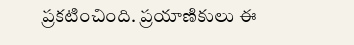ప్రకటించింది. ప్రయాణికులు ఈ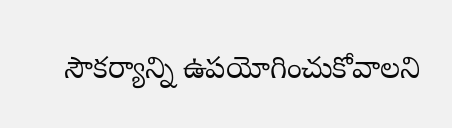సౌకర్యాన్ని ఉపయోగించుకోవాలని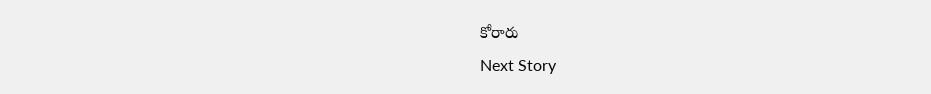కోరారు
Next Story